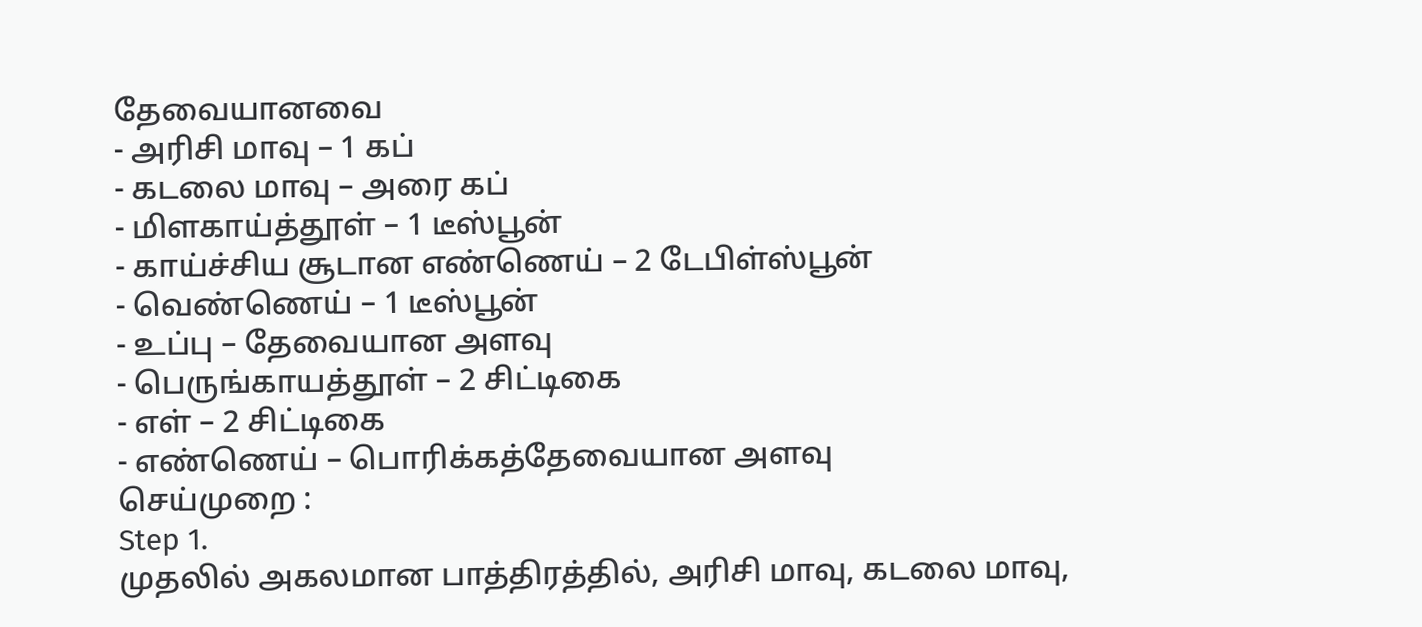தேவையானவை
- அரிசி மாவு – 1 கப்
- கடலை மாவு – அரை கப்
- மிளகாய்த்தூள் – 1 டீஸ்பூன்
- காய்ச்சிய சூடான எண்ணெய் – 2 டேபிள்ஸ்பூன்
- வெண்ணெய் – 1 டீஸ்பூன்
- உப்பு – தேவையான அளவு
- பெருங்காயத்தூள் – 2 சிட்டிகை
- எள் – 2 சிட்டிகை
- எண்ணெய் – பொரிக்கத்தேவையான அளவு
செய்முறை :
Step 1.
முதலில் அகலமான பாத்திரத்தில், அரிசி மாவு, கடலை மாவு,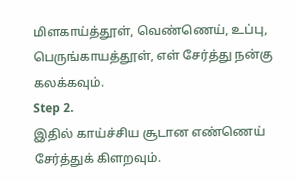மிளகாய்த்தூள், வெண்ணெய், உப்பு, பெருங்காயத்தூள், எள் சேர்த்து நன்கு கலக்கவும்.
Step 2.
இதில் காய்ச்சிய சூடான எண்ணெய் சேர்த்துக் கிளறவும்.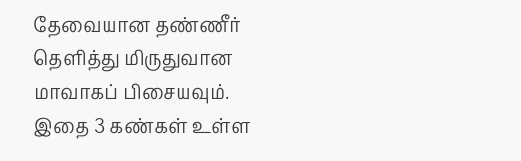தேவையான தண்ணீர் தெளித்து மிருதுவான மாவாகப் பிசையவும். இதை 3 கண்கள் உள்ள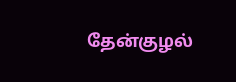தேன்குழல்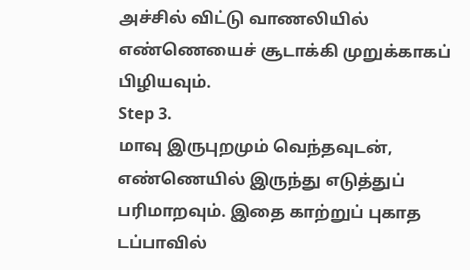அச்சில் விட்டு வாணலியில் எண்ணெயைச் சூடாக்கி முறுக்காகப் பிழியவும்.
Step 3.
மாவு இருபுறமும் வெந்தவுடன், எண்ணெயில் இருந்து எடுத்துப் பரிமாறவும். இதை காற்றுப் புகாத டப்பாவில்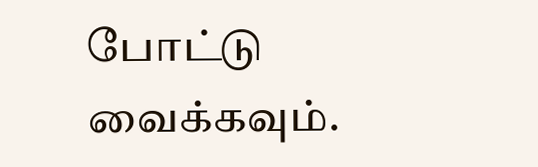போட்டு வைக்கவும்.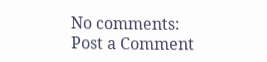No comments:
Post a Comment